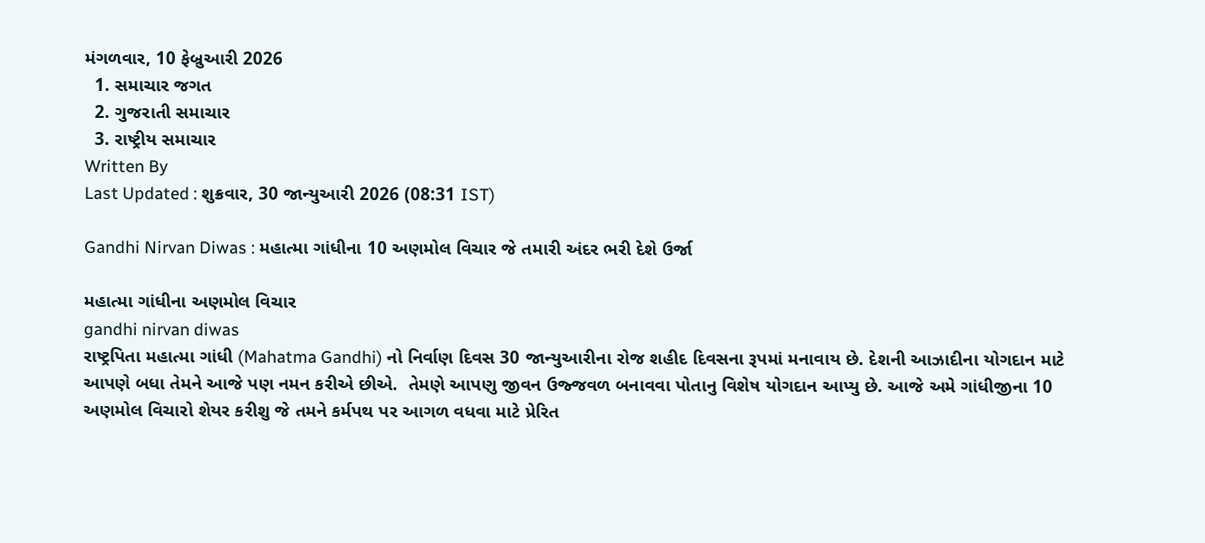મંગળવાર, 10 ફેબ્રુઆરી 2026
  1. સમાચાર જગત
  2. ગુજરાતી સમાચાર
  3. રાષ્ટ્રીય સમાચાર
Written By
Last Updated : શુક્રવાર, 30 જાન્યુઆરી 2026 (08:31 IST)

Gandhi Nirvan Diwas : મહાત્મા ગાંધીના 10 અણમોલ વિચાર જે તમારી અંદર ભરી દેશે ઉર્જા

મહાત્મા ગાંધીના અણમોલ વિચાર
gandhi nirvan diwas
રાષ્ટ્રપિતા મહાત્મા ગાંધી (Mahatma Gandhi) નો નિર્વાણ દિવસ 30 જાન્યુઆરીના રોજ શહીદ દિવસના રૂપમાં મનાવાય છે. દેશની આઝાદીના યોગદાન માટે આપણે બધા તેમને આજે પણ નમન કરીએ છીએ.  તેમણે આપણુ જીવન ઉજ્જવળ બનાવવા પોતાનુ વિશેષ યોગદાન આપ્યુ છે. આજે અમે ગાંધીજીના 10 અણમોલ વિચારો શેયર કરીશુ જે તમને કર્મપથ પર આગળ વધવા માટે પ્રેરિત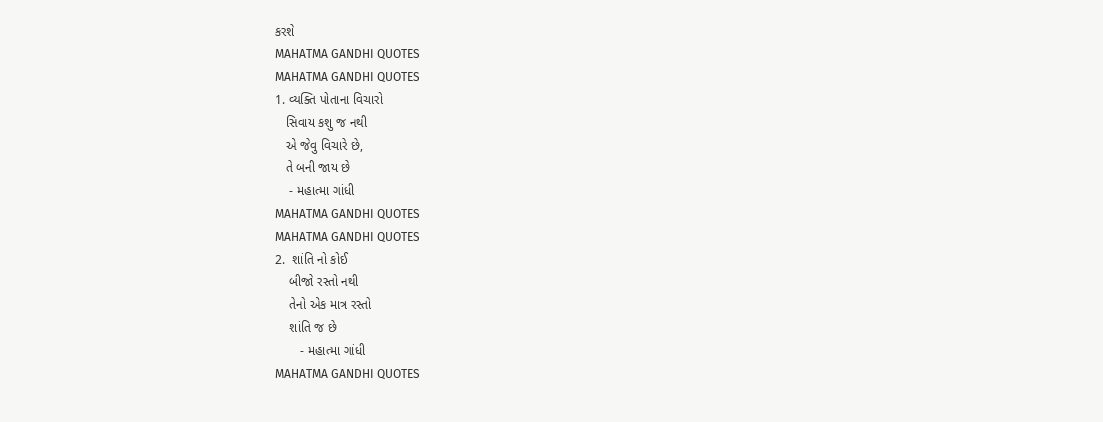કરશે
MAHATMA GANDHI QUOTES
MAHATMA GANDHI QUOTES
1. વ્યક્તિ પોતાના વિચારો
   સિવાય કશુ જ નથી
   એ જેવુ વિચારે છે,
   તે બની જાય છે
    - મહાત્મા ગાંધી
MAHATMA GANDHI QUOTES
MAHATMA GANDHI QUOTES
2.  શાંતિ નો કોઈ
    બીજો રસ્તો નથી
    તેનો એક માત્ર રસ્તો
    શાંતિ જ છે
       - મહાત્મા ગાંધી
MAHATMA GANDHI QUOTES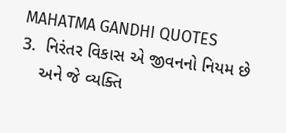MAHATMA GANDHI QUOTES
3.  નિરંતર વિકાસ એ જીવનનો નિયમ છે
    અને જે વ્યક્તિ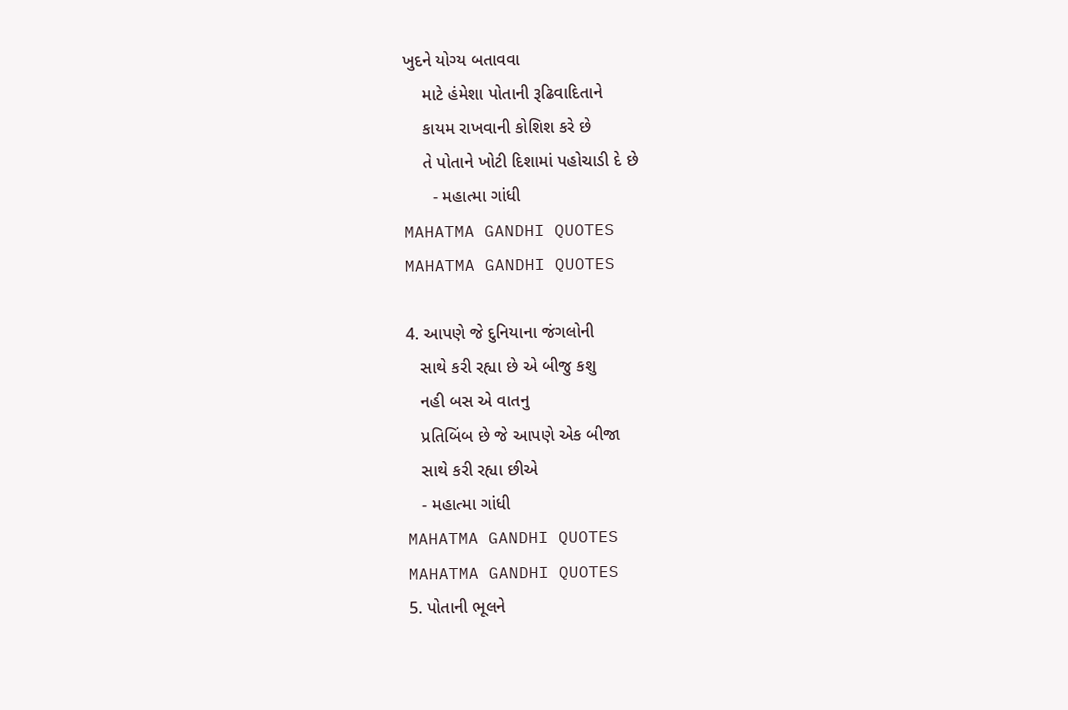ખુદને યોગ્ય બતાવવા
    માટે હંમેશા પોતાની રૂઢિવાદિતાને
    કાયમ રાખવાની કોશિશ કરે છે
    તે પોતાને ખોટી દિશામાં પહોચાડી દે છે
      - મહાત્મા ગાંધી
MAHATMA GANDHI QUOTES
MAHATMA GANDHI QUOTES

4. આપણે જે દુનિયાના જંગલોની
   સાથે કરી રહ્યા છે એ બીજુ કશુ
   નહી બસ એ વાતનુ
   પ્રતિબિંબ છે જે આપણે એક બીજા
   સાથે કરી રહ્યા છીએ
   - મહાત્મા ગાંધી
MAHATMA GANDHI QUOTES
MAHATMA GANDHI QUOTES
5. પોતાની ભૂલને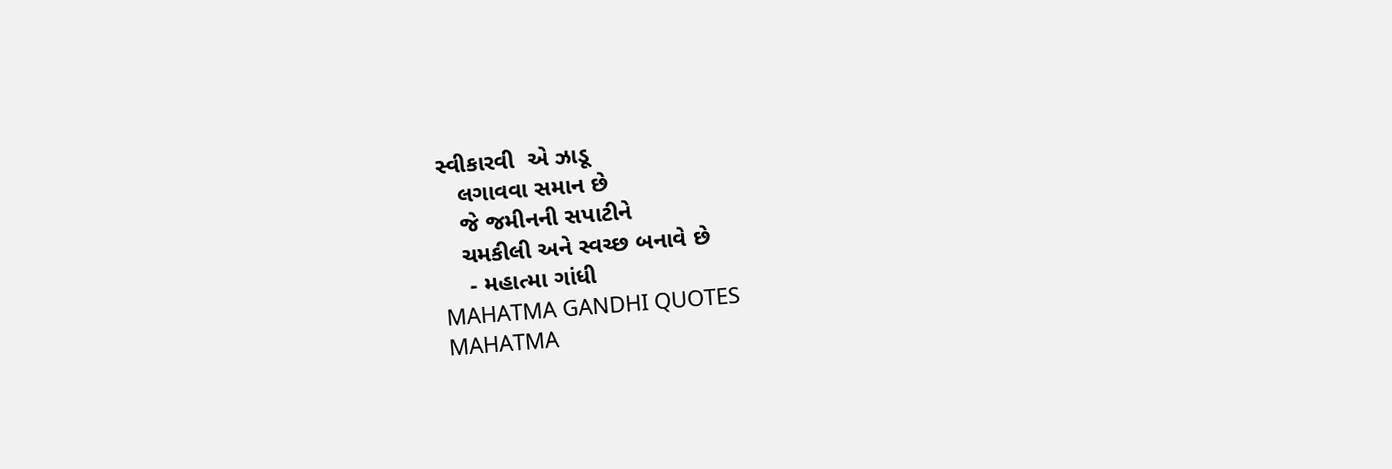સ્વીકારવી  એ ઝાડૂ
   લગાવવા સમાન છે
   જે જમીનની સપાટીને
   ચમકીલી અને સ્વચ્છ બનાવે છે
    - મહાત્મા ગાંધી
MAHATMA GANDHI QUOTES
MAHATMA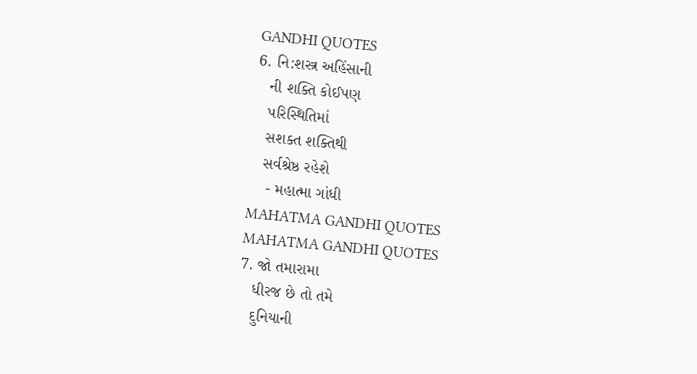GANDHI QUOTES
6. નિ:શસ્ત્ર અહિંસાની
   ની શક્તિ કોઈપણ
   પરિસ્થિતિમાં
   સશક્ત શક્તિથી
   સર્વશ્રેષ્ઠ રહેશે
    - મહાત્મા ગાંધી
MAHATMA GANDHI QUOTES
MAHATMA GANDHI QUOTES
7. જો તમારામા
   ધીરજ છે તો તમે
   દુનિયાની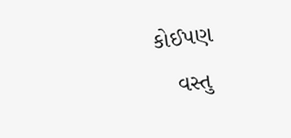કોઈપણ
   વસ્તુ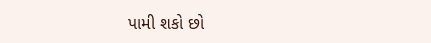પામી શકો છો